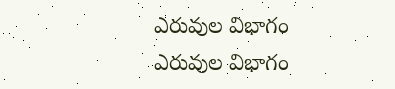ఎరువుల విభాగం
ఎరువుల విభాగం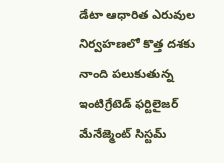డేటా ఆధారిత ఎరువుల నిర్వహణలో కొత్త దశకు నాంది పలుకుతున్న
ఇంటిగ్రేటెడ్ ఫర్టిలైజర్ మేనేజ్మెంట్ సిస్టమ్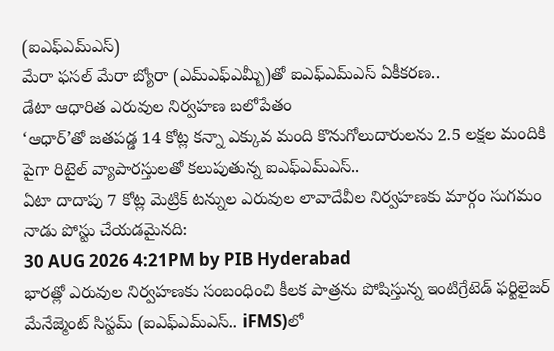(ఐఎఫ్ఎమ్ఎస్)
మేరా ఫసల్ మేరా బ్యోరా (ఎమ్ఎఫ్ఎమ్బీ)తో ఐఎఫ్ఎమ్ఎస్ ఏకీకరణ..
డేటా ఆధారిత ఎరువుల నిర్వహణ బలోపేతం
‘ఆధార్’తో జతపడ్డ 14 కోట్ల కన్నా ఎక్కువ మంది కొనుగోలుదారులను 2.5 లక్షల మందికి పైగా రిటైల్ వ్యాపారస్తులతో కలుపుతున్న ఐఎఫ్ఎమ్ఎస్..
ఏటా దాదాపు 7 కోట్ల మెట్రిక్ టన్నుల ఎరువుల లావాదేవీల నిర్వహణకు మార్గం సుగమం
నాడు పోస్టు చేయడమైనది:
30 AUG 2026 4:21PM by PIB Hyderabad
భారత్లో ఎరువుల నిర్వహణకు సంబంధించి కీలక పాత్రను పోషిస్తున్న ఇంటిగ్రేటెడ్ ఫర్టిలైజర్ మేనేజ్మెంట్ సిస్టమ్ (ఐఎఫ్ఎమ్ఎస్.. iFMS)లో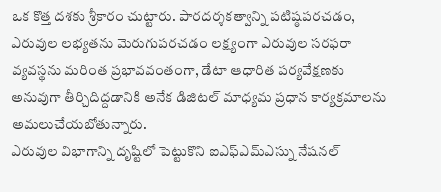ఒక కొత్త దశకు శ్రీకారం చుట్టారు. పారదర్శకత్వాన్ని పటిష్ఠపరచడం, ఎరువుల లభ్యతను మెరుగుపరచడం లక్ష్యంగా ఎరువుల సరఫరా వ్యవస్థను మరింత ప్రభావవంతంగా, డేటా ఆధారిత పర్యవేక్షణకు అనువుగా తీర్చిదిద్దడానికి అనేక డిజిటల్ మాధ్యమ ప్రధాన కార్యక్రమాలను అమలుచేయబోతున్నారు.
ఎరువుల విభాగాన్ని దృష్టిలో పెట్టుకొని ఐఎఫ్ఎమ్ఎస్ను నేషనల్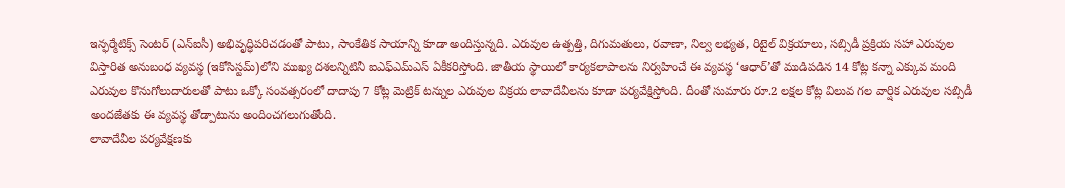ఇన్ఫర్మేటిక్స్ సెంటర్ (ఎన్ఐసీ) అభివృద్ధిపరిచడంతో పాటు, సాంకేతిక సాయాన్ని కూడా అందిస్తున్నది. ఎరువుల ఉత్పత్తి, దిగుమతులు, రవాణా, నిల్వ లభ్యత, రిటైల్ విక్రయాలు, సబ్సిడీ ప్రక్రియ సహా ఎరువుల విస్తారిత అనుబంధ వ్యవస్థ (ఇకోసిస్టమ్)లోని ముఖ్య దశలన్నిటినీ ఐఎఫ్ఎమ్ఎస్ ఏకీకరిస్తోంది. జాతీయ స్థాయిలో కార్యకలాపాలను నిర్వహించే ఈ వ్యవస్థ ‘ఆధార్’తో ముడిపడిన 14 కోట్ల కన్నా ఎక్కువ మంది ఎరువుల కొనుగోలుదారులతో పాటు ఒక్కో సంవత్సరంలో దాదాపు 7 కోట్ల మెట్రిక్ టన్నుల ఎరువుల విక్రయ లావాదేవీలను కూడా పర్యవేక్షిస్తోంది. దీంతో సుమారు రూ.2 లక్షల కోట్ల విలువ గల వార్షిక ఎరువుల సబ్సిడీ అందజేతకు ఈ వ్యవస్థ తోడ్పాటును అందించగలుగుతోంది.
లావాదేవీల పర్యవేక్షణకు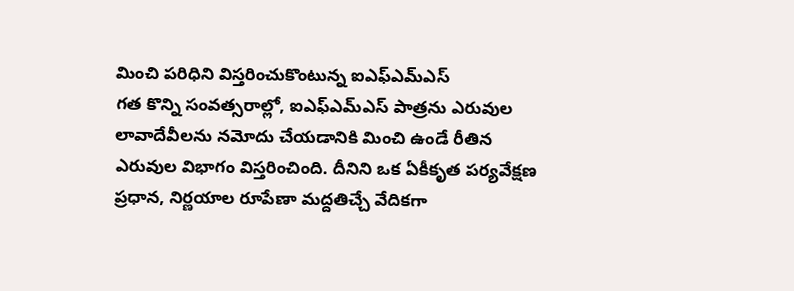మించి పరిధిని విస్తరించుకొంటున్న ఐఎఫ్ఎమ్ఎస్
గత కొన్ని సంవత్సరాల్లో, ఐఎఫ్ఎమ్ఎస్ పాత్రను ఎరువుల లావాదేవీలను నమోదు చేయడానికి మించి ఉండే రీతిన ఎరువుల విభాగం విస్తరించింది. దీనిని ఒక ఏకీకృత పర్యవేక్షణ ప్రధాన, నిర్ణయాల రూపేణా మద్దతిచ్చే వేదికగా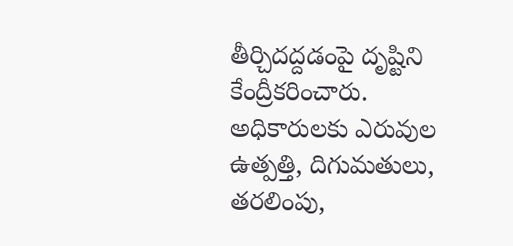తీర్చిదద్దడంపై దృష్టిని కేంద్రీకరించారు.
అధికారులకు ఎరువుల ఉత్పత్తి, దిగుమతులు, తరలింపు,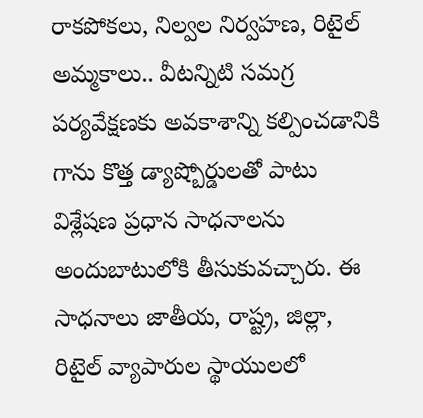రాకపోకలు, నిల్వల నిర్వహణ, రిటైల్ అమ్మకాలు.. వీటన్నిటి సమగ్ర పర్యవేక్షణకు అవకాశాన్ని కల్పించడానికి గాను కొత్త డ్యాష్బోర్డులతో పాటు విశ్లేషణ ప్రధాన సాధనాలను అందుబాటులోకి తీసుకువచ్చారు. ఈ సాధనాలు జాతీయ, రాష్ట్ర, జిల్లా, రిటైల్ వ్యాపారుల స్థాయులలో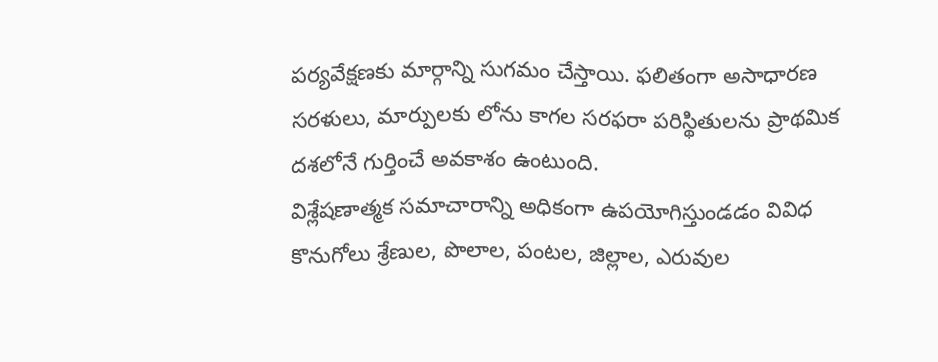పర్యవేక్షణకు మార్గాన్ని సుగమం చేస్తాయి. ఫలితంగా అసాధారణ సరళులు, మార్పులకు లోను కాగల సరఫరా పరిస్థితులను ప్రాథమిక దశలోనే గుర్తించే అవకాశం ఉంటుంది.
విశ్లేషణాత్మక సమాచారాన్ని అధికంగా ఉపయోగిస్తుండడం వివిధ కొనుగోలు శ్రేణుల, పొలాల, పంటల, జిల్లాల, ఎరువుల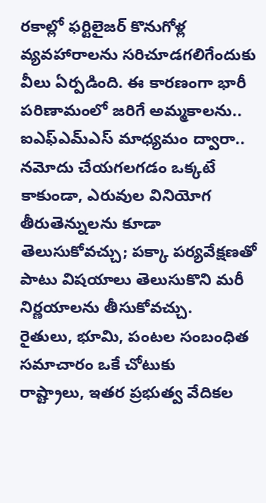రకాల్లో ఫర్టిలైజర్ కొనుగోళ్ల వ్యవహారాలను సరిచూడగలిగేందుకు వీలు ఏర్పడింది. ఈ కారణంగా భారీ పరిణామంలో జరిగే అమ్మకాలను.. ఐఎఫ్ఎమ్ఎస్ మాధ్యమం ద్వారా.. నమోదు చేయగలగడం ఒక్కటే కాకుండా, ఎరువుల వినియోగ తీరుతెన్నులను కూడా తెలుసుకోవచ్చు; పక్కా పర్యవేక్షణతో పాటు విషయాలు తెలుసుకొని మరీ నిర్ణయాలను తీసుకోవచ్చు.
రైతులు, భూమి, పంటల సంబంధిత సమాచారం ఒకే చోటుకు
రాష్ట్రాలు, ఇతర ప్రభుత్వ వేదికల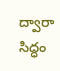ద్వారా సిద్ధం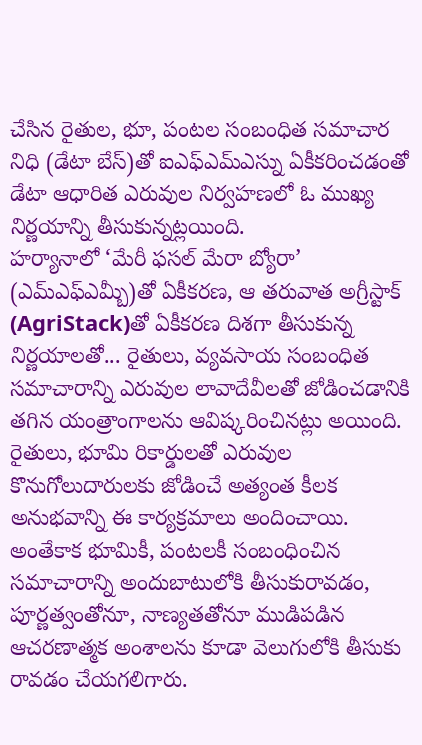చేసిన రైతుల, భూ, పంటల సంబంధిత సమాచార నిధి (డేటా బేస్)తో ఐఎఫ్ఎమ్ఎస్ను ఏకీకరించడంతో డేటా ఆధారిత ఎరువుల నిర్వహణలో ఓ ముఖ్య నిర్ణయాన్ని తీసుకున్నట్లయింది.
హర్యానాలో ‘మేరీ ఫసల్ మేరా బ్యోరా’ (ఎమ్ఎఫ్ఎమ్బీ)తో ఏకీకరణ, ఆ తరువాత అగ్రీస్టాక్ (AgriStack)తో ఏకీకరణ దిశగా తీసుకున్న నిర్ణయాలతో... రైతులు, వ్యవసాయ సంబంధిత సమాచారాన్ని ఎరువుల లావాదేవీలతో జోడించడానికి తగిన యంత్రాంగాలను ఆవిష్కరించినట్లు అయింది.
రైతులు, భూమి రికార్డులతో ఎరువుల కొనుగోలుదారులకు జోడించే అత్యంత కీలక అనుభవాన్ని ఈ కార్యక్రమాలు అందించాయి. అంతేకాక భూమికీ, పంటలకీ సంబంధించిన సమాచారాన్ని అందుబాటులోకి తీసుకురావడం, పూర్ణత్వంతోనూ, నాణ్యతతోనూ ముడిపడిన ఆచరణాత్మక అంశాలను కూడా వెలుగులోకి తీసుకు రావడం చేయగలిగారు.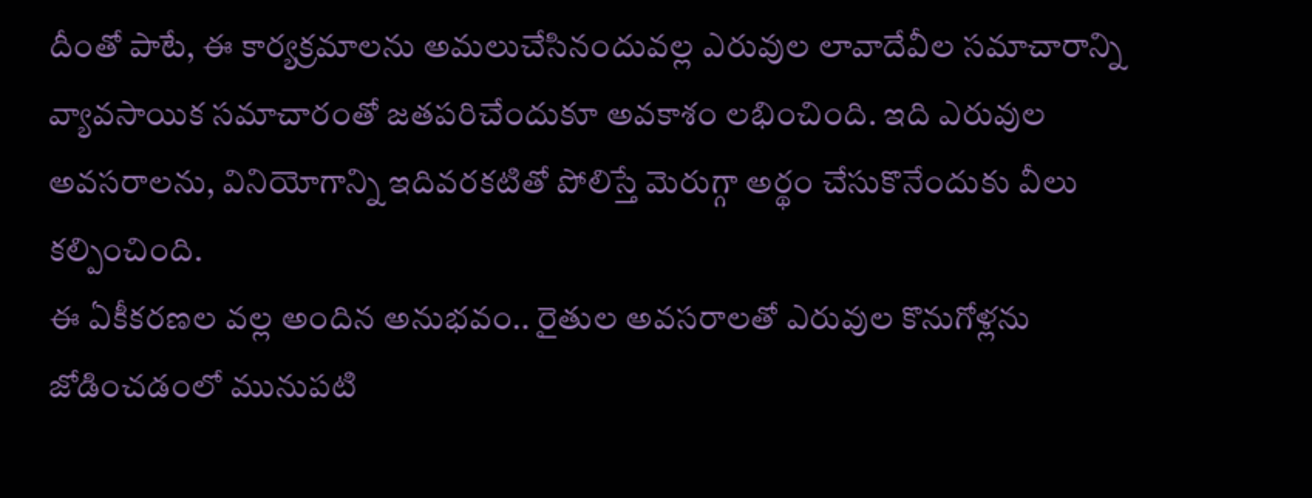దీంతో పాటే, ఈ కార్యక్రమాలను అమలుచేసినందువల్ల ఎరువుల లావాదేవీల సమాచారాన్ని వ్యావసాయిక సమాచారంతో జతపరిచేందుకూ అవకాశం లభించింది. ఇది ఎరువుల అవసరాలను, వినియోగాన్ని ఇదివరకటితో పోలిస్తే మెరుగ్గా అర్థం చేసుకొనేందుకు వీలు కల్పించింది.
ఈ ఏకీకరణల వల్ల అందిన అనుభవం.. రైతుల అవసరాలతో ఎరువుల కొనుగోళ్లను జోడించడంలో మునుపటి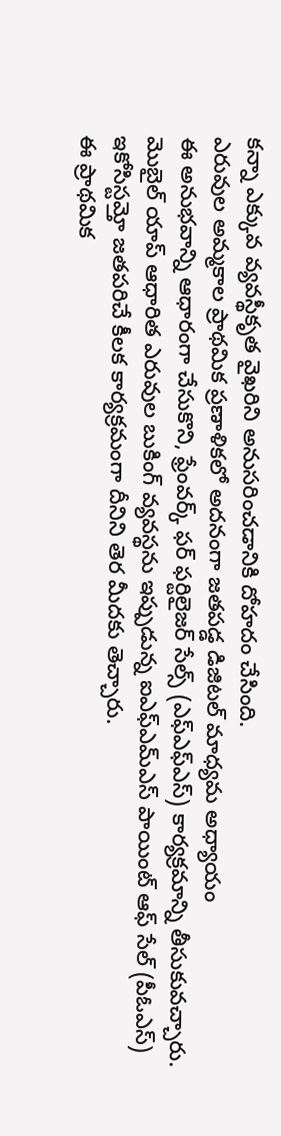కన్నా ఎక్కువ వ్యవస్థీకృత వైఖరిని అనుసరించడానికి దోహదం చేసింది.
ఎరువుల అమ్మకాల ప్రాథమిక ప్రణాళికలో అదనంగా జతపడ్డ డిజిటల్ మాధ్యమ అధ్యాయం
ఈ అనుభవాన్ని ఆధారంగా చేసుకొని, ఫ్రేంవర్క్ ఫర్ ఫర్టిలైజర్ సేల్స్ (ఎఫ్ఎఫ్ఎస్) కార్యక్రమాన్ని తీసుకువచ్చారు. మొబైల్ యాప్ ఆధారిత ఎరువుల బుకింగ్ వ్యవస్థను ఇప్పుడున్న ఐఎఫ్ఎమ్ఎస్ పాయింట్ ఆఫ్ సేల్ (పీఓఎస్) ఇకోసిస్టమ్తో జతపరిచే కీలక కార్యక్రమంగా దీనిని తెర మీదకు తెచ్చారు.
ఈ ప్రాథమిక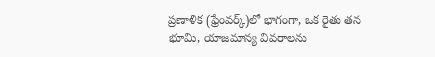ప్రణాళిక (ఫ్రేంవర్క్)లో భాగంగా, ఒక రైతు తన భూమి, యాజమాన్య వివరాలను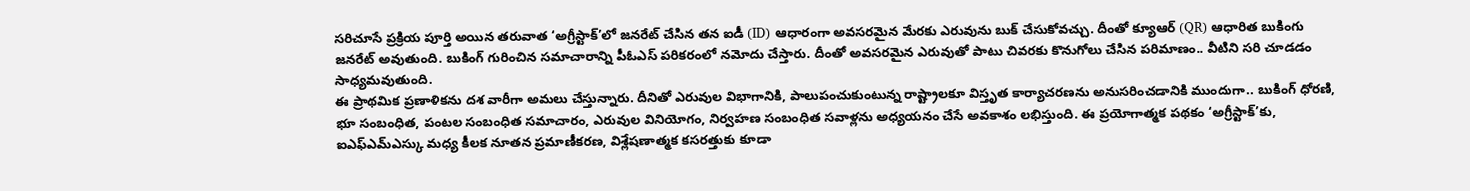సరిచూసే ప్రక్రియ పూర్తి అయిన తరువాత ‘అగ్రీస్టాక్’లో జనరేట్ చేసిన తన ఐడీ (ID) ఆధారంగా అవసరమైన మేరకు ఎరువును బుక్ చేసుకోవచ్చు. దీంతో క్యూఆర్ (QR) ఆధారిత బుకింగు జనరేట్ అవుతుంది. బుకింగ్ గురించిన సమాచారాన్ని పీఓఎస్ పరికరంలో నమోదు చేస్తారు. దీంతో అవసరమైన ఎరువుతో పాటు చివరకు కొనుగోలు చేసిన పరిమాణం.. వీటిని సరి చూడడం సాధ్యమవుతుంది.
ఈ ప్రాథమిక ప్రణాళికను దశ వారీగా అమలు చేస్తున్నారు. దీనితో ఎరువుల విభాగానికి, పాలుపంచుకుంటున్న రాష్ట్రాలకూ విస్తృత కార్యాచరణను అనుసరించడానికి ముందుగా.. బుకింగ్ ధోరణి, భూ సంబంధిత, పంటల సంబంధిత సమాచారం, ఎరువుల వినియోగం, నిర్వహణ సంబంధిత సవాళ్లను అధ్యయనం చేసే అవకాశం లభిస్తుంది. ఈ ప్రయోగాత్మక పథకం ‘అగ్రీస్టాక్’కు, ఐఎఫ్ఎమ్ఎస్కు మధ్య కీలక నూతన ప్రమాణీకరణ, విశ్లేషణాత్మక కసరత్తుకు కూడా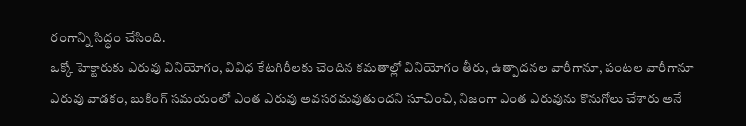రంగాన్ని సిద్ధం చేసింది.
ఒక్కో హెక్టారుకు ఎరువు వినియోగం, వివిధ కేటగిరీలకు చెందిన కమతాల్లో వినియోగం తీరు, ఉత్పాదనల వారీగానూ, పంటల వారీగానూ ఎరువు వాడకం, బుకింగ్ సమయంలో ఎంత ఎరువు అవసరమవుతుందని సూచించి, నిజంగా ఎంత ఎరువును కొనుగోలు చేశారు అనే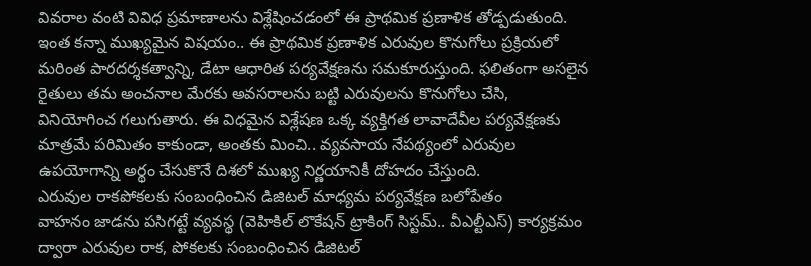వివరాల వంటి వివిధ ప్రమాణాలను విశ్లేషించడంలో ఈ ప్రాథమిక ప్రణాళిక తోడ్పడుతుంది.
ఇంత కన్నా ముఖ్యమైన విషయం.. ఈ ప్రాథమిక ప్రణాళిక ఎరువుల కొనుగోలు ప్రక్రియలో మరింత పారదర్శకత్వాన్ని, డేటా ఆధారిత పర్యవేక్షణను సమకూరుస్తుంది. ఫలితంగా అసలైన రైతులు తమ అంచనాల మేరకు అవసరాలను బట్టి ఎరువులను కొనుగోలు చేసి, వినియోగించ గలుగుతారు. ఈ విధమైన విశ్లేషణ ఒక్క వ్యక్తిగత లావాదేవీల పర్యవేక్షణకు మాత్రమే పరిమితం కాకుండా, అంతకు మించి.. వ్యవసాయ నేపథ్యంలో ఎరువుల ఉపయోగాన్ని అర్థం చేసుకొనే దిశలో ముఖ్య నిర్ణయానికీ దోహదం చేస్తుంది.
ఎరువుల రాకపోకలకు సంబంధించిన డిజిటల్ మాధ్యమ పర్యవేక్షణ బలోపేతం
వాహనం జాడను పసిగట్టే వ్యవస్థ (వెహికిల్ లొకేషన్ ట్రాకింగ్ సిస్టమ్.. వీఎల్టీఎస్) కార్యక్రమం ద్వారా ఎరువుల రాక, పోకలకు సంబంధించిన డిజిటల్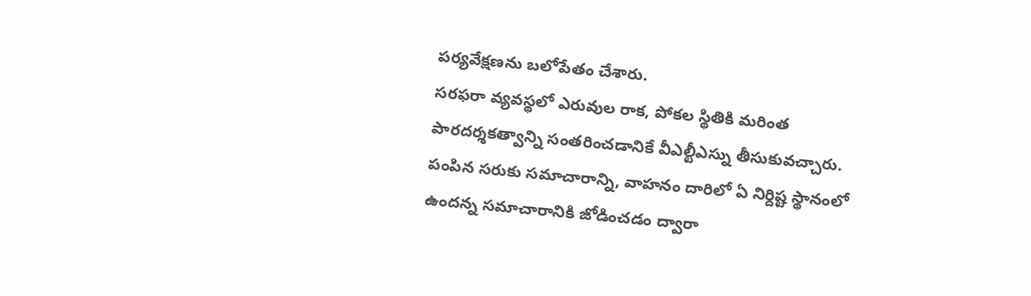పర్యవేక్షణను బలోపేతం చేశారు.
సరఫరా వ్యవస్థలో ఎరువుల రాక, పోకల స్థితికి మరింత పారదర్శకత్వాన్ని సంతరించడానికే వీఎల్టీఎస్ను తీసుకువచ్చారు. పంపిన సరుకు సమాచారాన్ని, వాహనం దారిలో ఏ నిర్దిష్ట స్థానంలో ఉందన్న సమాచారానికి జోడించడం ద్వారా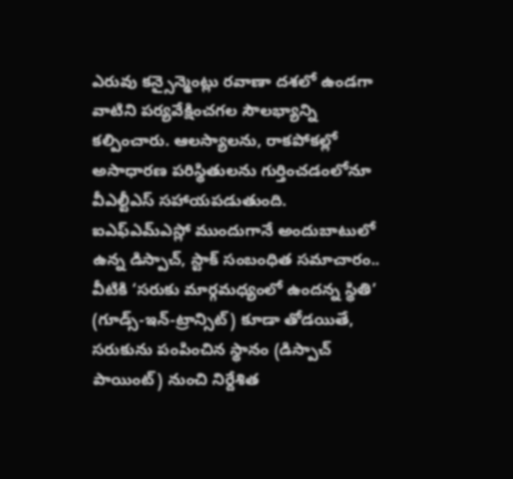ఎరువు కన్సైన్మెంట్లు రవాణా దశలో ఉండగా వాటిని పర్యవేక్షించగల సౌలభ్యాన్ని కల్పించారు. ఆలస్యాలను, రాకపోకల్లో అసాధారణ పరిస్థితులను గుర్తించడంలోనూ వీఎల్టీఎస్ సహాయపడుతుంది.
ఐఎఫ్ఎమ్ఎస్లో ముందుగానే అందుబాటులో ఉన్న డిస్పాచ్, స్టాక్ సంబంధిత సమాచారం.. వీటికి ‘సరుకు మార్గమధ్యంలో ఉందన్న స్థితి’ (గూడ్స్-ఇన్-ట్రాన్సిట్) కూడా తోడయితే, సరుకును పంపించిన స్థానం (డిస్పాచ్ పాయింట్) నుంచి నిర్దేశిత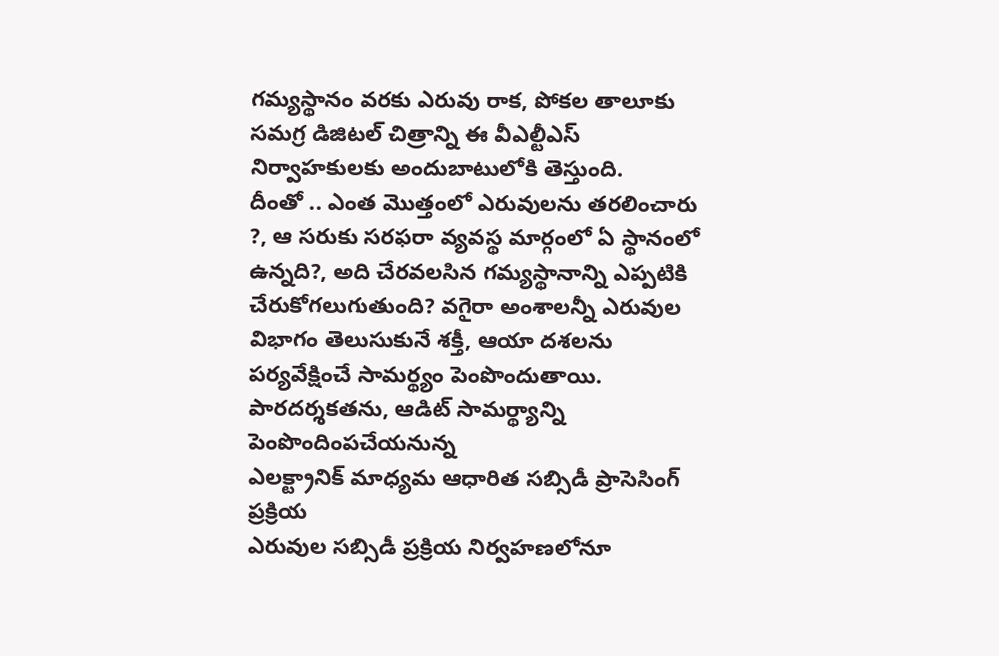గమ్యస్థానం వరకు ఎరువు రాక, పోకల తాలూకు సమగ్ర డిజిటల్ చిత్రాన్ని ఈ వీఎల్టీఎస్ నిర్వాహకులకు అందుబాటులోకి తెస్తుంది.
దీంతో .. ఎంత మొత్తంలో ఎరువులను తరలించారు ?, ఆ సరుకు సరఫరా వ్యవస్థ మార్గంలో ఏ స్థానంలో ఉన్నది?, అది చేరవలసిన గమ్యస్థానాన్ని ఎప్పటికి చేరుకోగలుగుతుంది? వగైరా అంశాలన్నీ ఎరువుల విభాగం తెలుసుకునే శక్తీ, ఆయా దశలను పర్యవేక్షించే సామర్థ్యం పెంపొందుతాయి.
పారదర్శకతను, ఆడిట్ సామర్థ్యాన్ని పెంపొందింపచేయనున్న
ఎలక్ట్రానిక్ మాధ్యమ ఆధారిత సబ్సిడీ ప్రాసెసింగ్ ప్రక్రియ
ఎరువుల సబ్సిడీ ప్రక్రియ నిర్వహణలోనూ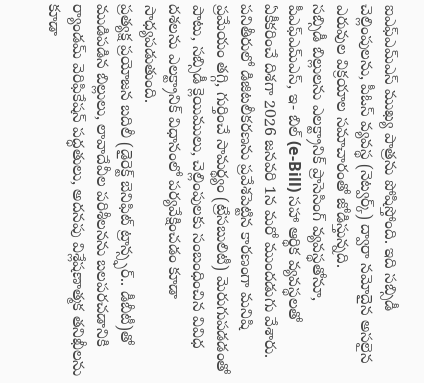ఐఎఫ్ఎమ్ఎస్ ముఖ్య పాత్రను పోషిస్తోంది. ఇది సబ్సిడీ చెల్లింపులను, పీఓస్ వ్యవస్థ (నెట్వర్క్) ద్వారా నమోదైన అసలైన ఎరువుల విక్రయాల సమాచారంతో జోడిస్తున్నది.
సబ్సిడీ బిల్లులను ఎలక్ట్రానిక్ ప్రాసెసింగ్ వ్యవస్థతోనూ, పీఎఫ్ఎమ్ఎస్, ఇ- బిల్ (e-Bill) సహా ఆర్థిక వ్యవస్థలతో ఏకీకరించే దిశగా 2026 జనవరి 1న మరో ముందడుగు వేశారు. పనితీరులో డిజిటలీకరణను ప్రవేశపెట్టిన కారణంగా మనిషి ప్రమేయం తగ్గి, గుర్తించే సామర్థ్యం (ట్రేసబులిటీ) మెరుగుపడడంతో పాటు, సబ్సిడీ క్లెయిములు, చెల్లింపులకు సంబంధించిన వివిధ దశలను ఎలక్ట్రానిక్ విధానంలో పర్యవేక్షించడం కూడా సాధ్యపడుతుంది.
ప్రత్యక్ష ప్రయోజన బదిలీ (డైరెక్ట్ బెనిఫిట్ ట్రాన్స్ఫర్.. డీబీటీ)తో ముడిపడిన బిల్లులు, లావాదేవీల పరిశీలనను బలపరచడానికి ర్యాండమ్ వెరిఫికేషన్ పద్ధతులు, అదనపు విశ్లేషణాత్మక తనిఖీలను కూడా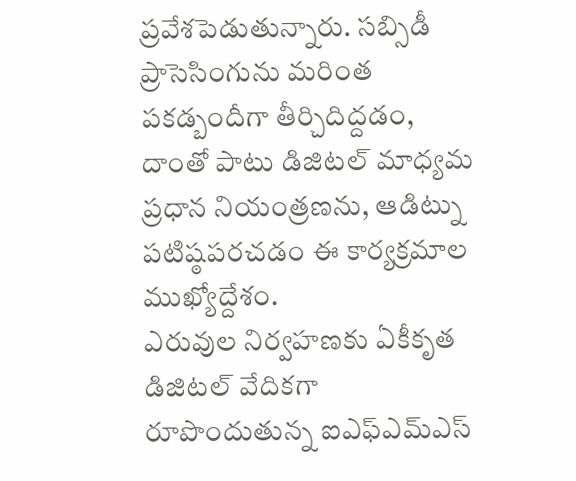ప్రవేశపెడుతున్నారు. సబ్సిడీ ప్రాసెసింగును మరింత పకడ్బందీగా తీర్చిదిద్దడం, దాంతో పాటు డిజిటల్ మాధ్యమ ప్రధాన నియంత్రణను, ఆడిట్ను పటిష్ఠపరచడం ఈ కార్యక్రమాల ముఖ్యోద్దేశం.
ఎరువుల నిర్వహణకు ఏకీకృత డిజిటల్ వేదికగా రూపొందుతున్న ఐఎఫ్ఎమ్ఎస్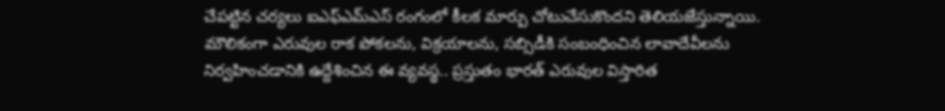చేపట్టిన చర్యలు ఐఎఫ్ఎమ్ఎస్ రంగంలో కీలక మార్పు చోటుచేసుకొందని తెలియజేస్తున్నాయి. మౌలికంగా ఎరువుల రాక పోకలను, విక్రయాలను, సబ్సిడీకి సంబంధించిన లావాదేవీలను నిర్వహించడానికి ఉద్దేశించిన ఈ వ్యవస్థ.. ప్రస్తుతం భారత్ ఎరువుల విస్తారిత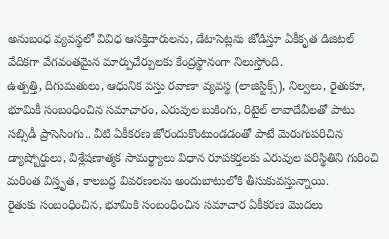అనుబంధ వ్యవస్థలో వివిధ ఆసక్తిదారులను, డేటాసెట్లను జోడిస్తూ ఏకీకృత డిజిటల్ వేదికగా వేగవంతమైన మార్పుచేర్పులకు కేంద్రస్థానంగా నిలుస్తోంది.
ఉత్పత్తి, దిగుమతులు, ఆధునిక వస్తు రవాణా వ్యవస్థ (లాజిస్టిక్స్), నిల్వలు, రైతుకూ, భూమికీ సంబంధించిన సమాచారం, ఎరువుల బుకింగు, రిటైల్ లావాదేవీలతో పాటు సబ్సిడీ ప్రాసెసింగు.. వీటి ఏకీకరణ జోరందుకొంటుండడంతో పాటే మెరుగుపరిచిన డ్యాష్బోర్డులు, విశ్లేషణాత్మక సామర్థ్యాలు విధాన రూపకర్తలకు ఎరువుల పరిస్థితిని గురించి మరింత విస్తృత, కాలబద్ధ వివరణలను అందుబాటులోకి తీసుకువస్తున్నాయి.
రైతుకు సంబంధించిన, భూమికి సంబంధించిన సమాచార ఏకీకరణ మొదలు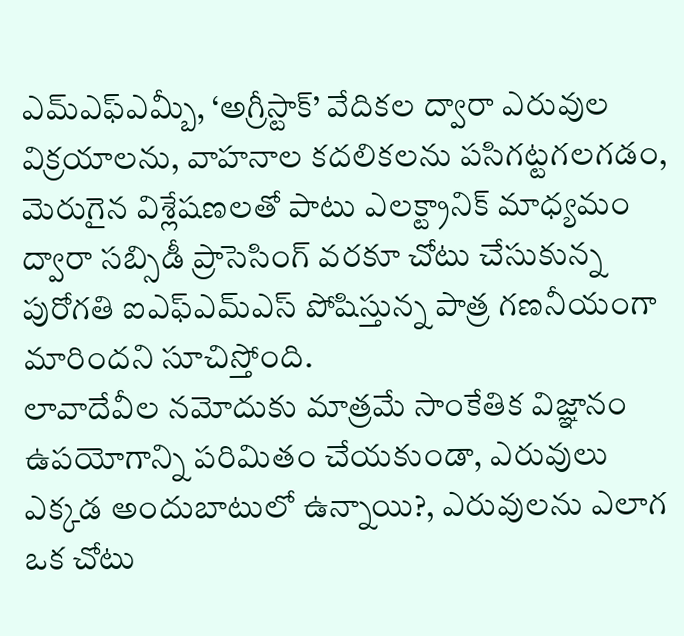ఎమ్ఎఫ్ఎమ్బీ, ‘అగ్రీస్టాక్’ వేదికల ద్వారా ఎరువుల విక్రయాలను, వాహనాల కదలికలను పసిగట్టగలగడం, మెరుగైన విశ్లేషణలతో పాటు ఎలక్ట్రానిక్ మాధ్యమం ద్వారా సబ్సిడీ ప్రాసెసింగ్ వరకూ చోటు చేసుకున్న పురోగతి ఐఎఫ్ఎమ్ఎస్ పోషిస్తున్న పాత్ర గణనీయంగా మారిందని సూచిస్తోంది.
లావాదేవీల నమోదుకు మాత్రమే సాంకేతిక విజ్ఞానం ఉపయోగాన్ని పరిమితం చేయకుండా, ఎరువులు ఎక్కడ అందుబాటులో ఉన్నాయి?, ఎరువులను ఎలాగ ఒక చోటు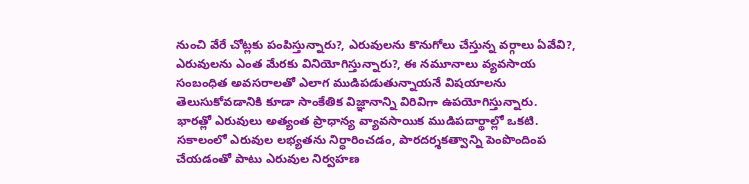నుంచి వేరే చోట్లకు పంపిస్తున్నారు?, ఎరువులను కొనుగోలు చేస్తున్న వర్గాలు ఏవేవి?, ఎరువులను ఎంత మేరకు వినియోగిస్తున్నారు?, ఈ నమూనాలు వ్యవసాయ సంబంధిత అవసరాలతో ఎలాగ ముడిపడుతున్నాయనే విషయాలను తెలుసుకోవడానికి కూడా సాంకేతిక విజ్ఞానాన్ని విరివిగా ఉపయోగిస్తున్నారు.
భారత్లో ఎరువులు అత్యంత ప్రాధాన్య వ్యావసాయిక ముడిపదార్థాల్లో ఒకటి. సకాలంలో ఎరువుల లభ్యతను నిర్ధారించడం, పారదర్శకత్వాన్ని పెంపొందింప చేయడంతో పాటు ఎరువుల నిర్వహణ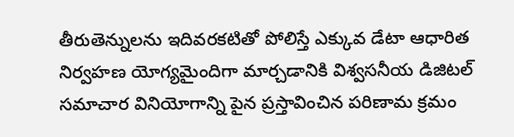తీరుతెన్నులను ఇదివరకటితో పోలిస్తే ఎక్కువ డేటా ఆధారిత నిర్వహణ యోగ్యమైందిగా మార్చడానికి విశ్వసనీయ డిజిటల్ సమాచార వినియోగాన్ని పైన ప్రస్తావించిన పరిణామ క్రమం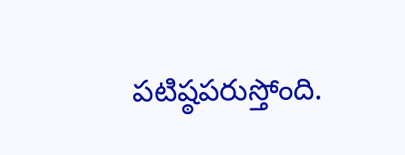పటిష్ఠపరుస్తోంది.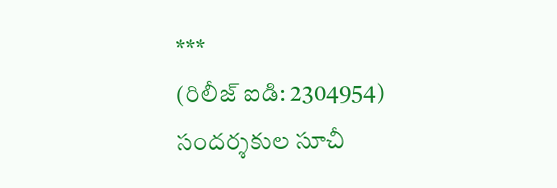***
(రిలీజ్ ఐడి: 2304954)
సందర్శకుల సూచీ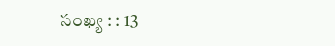సంఖ్య : : 13